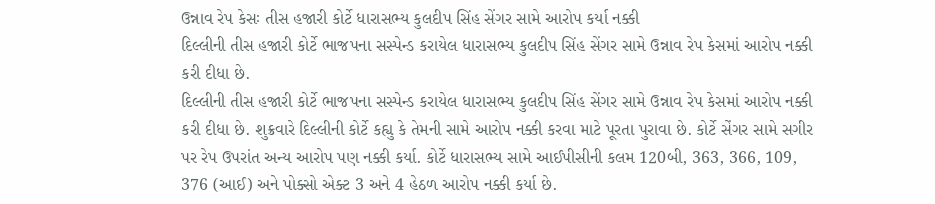ઉન્નાવ રેપ કેસઃ તીસ હજારી કોર્ટે ધારાસભ્ય કુલદીપ સિંહ સેંગર સામે આરોપ કર્યા નક્કી
દિલ્લીની તીસ હજારી કોર્ટે ભાજપના સસ્પેન્ડ કરાયેલ ધારાસભ્ય કુલદીપ સિંહ સેંગર સામે ઉન્નાવ રેપ કેસમાં આરોપ નક્કી કરી દીધા છે.
દિલ્લીની તીસ હજારી કોર્ટે ભાજપના સસ્પેન્ડ કરાયેલ ધારાસભ્ય કુલદીપ સિંહ સેંગર સામે ઉન્નાવ રેપ કેસમાં આરોપ નક્કી કરી દીધા છે. શુક્રવારે દિલ્લીની કોર્ટે કહ્યુ કે તેમની સામે આરોપ નક્કી કરવા માટે પૂરતા પુરાવા છે. કોર્ટે સેંગર સામે સગીર પર રેપ ઉપરાંત અન્ય આરોપ પણ નક્કી કર્યા. કોર્ટે ધારાસભ્ય સામે આઈપીસીની કલમ 120બી, 363, 366, 109, 376 (આઈ) અને પોક્સો એક્ટ 3 અને 4 હેઠળ આરોપ નક્કી કર્યા છે.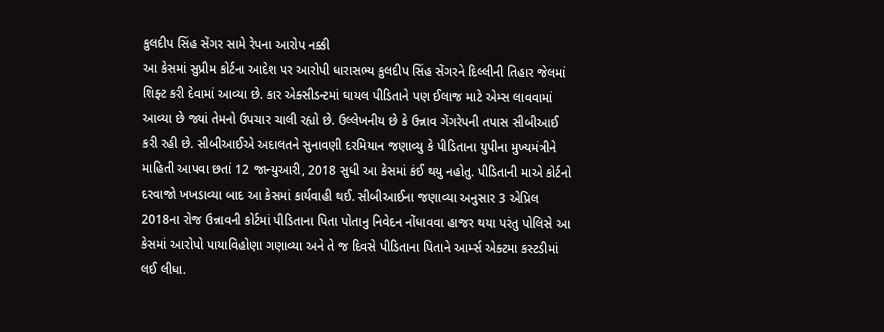કુલદીપ સિંહ સેંગર સામે રેપના આરોપ નક્કી
આ કેસમાં સુપ્રીમ કોર્ટના આદેશ પર આરોપી ધારાસભ્ય કુલદીપ સિંહ સેંગરને દિલ્લીની તિહાર જેલમાં શિફ્ટ કરી દેવામાં આવ્યા છે. કાર એક્સીડન્ટમાં ઘાયલ પીડિતાને પણ ઈલાજ માટે એમ્સ લાવવામાં આવ્યા છે જ્યાં તેમનો ઉપચાર ચાલી રહ્યો છે. ઉલ્લેખનીય છે કે ઉન્નાવ ગેંગરેપની તપાસ સીબીઆઈ કરી રહી છે. સીબીઆઈએ અદાલતને સુનાવણી દરમિયાન જણાવ્યુ કે પીડિતાના યુપીના મુખ્યમંત્રીને માહિતી આપવા છતાં 12 જાન્યુઆરી, 2018 સુધી આ કેસમાં કંઈ થયુ નહોતુ. પીડિતાની માએ કોર્ટનો દરવાજો ખખડાવ્યા બાદ આ કેસમાં કાર્યવાહી થઈ. સીબીઆઈના જણાવ્યા અનુસાર 3 એપ્રિલ 2018ના રોજ ઉન્નાવની કોર્ટમાં પીડિતાના પિતા પોતાનુ નિવેદન નોંધાવવા હાજર થયા પરંતુ પોલિસે આ કેસમાં આરોપો પાયાવિહોણા ગણાવ્યા અને તે જ દિવસે પીડિતાના પિતાને આર્મ્સ એક્ટમા કસ્ટડીમાં લઈ લીધા.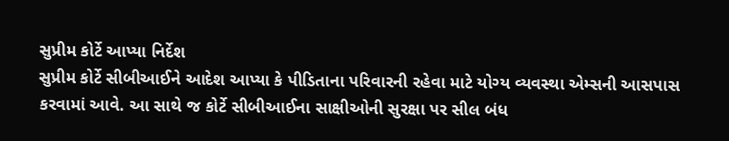સુપ્રીમ કોર્ટે આપ્યા નિર્દેશ
સુપ્રીમ કોર્ટે સીબીઆઈને આદેશ આપ્યા કે પીડિતાના પરિવારની રહેવા માટે યોગ્ય વ્યવસ્થા એમ્સની આસપાસ કરવામાં આવે. આ સાથે જ કોર્ટે સીબીઆઈના સાક્ષીઓની સુરક્ષા પર સીલ બંધ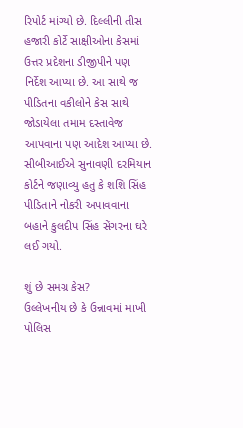રિપોર્ટ માંગ્યો છે. દિલ્લીની તીસ હજારી કોર્ટે સાક્ષીઓના કેસમાં ઉત્તર પ્રદેશના ડીજીપીને પણ નિર્દેશ આપ્યા છે. આ સાથે જ પીડિતના વકીલોને કેસ સાથે જોડાયેલા તમામ દસ્તાવેજ આપવાના પણ આદેશ આપ્યા છે. સીબીઆઈએ સુનાવણી દરમિયાન કોર્ટને જણાવ્યુ હતુ કે શશિ સિંહ પીડિતાને નોકરી અપાવવાના બહાને કુલદીપ સિંહ સેંગરના ઘરે લઈ ગયો.

શું છે સમગ્ર કેસ?
ઉલ્લેખનીય છે કે ઉન્નાવમાં માખી પોલિસ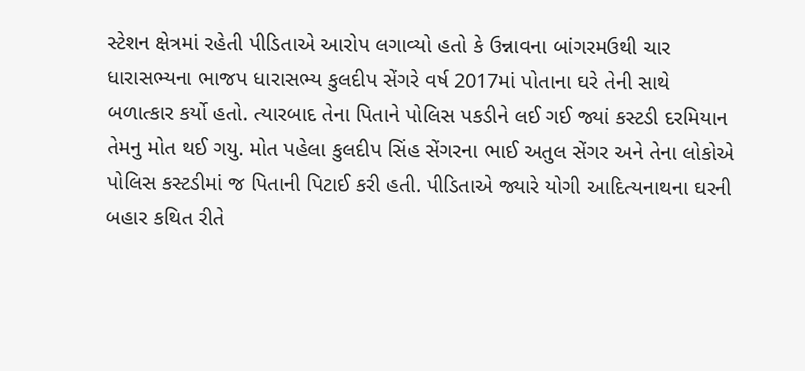સ્ટેશન ક્ષેત્રમાં રહેતી પીડિતાએ આરોપ લગાવ્યો હતો કે ઉન્નાવના બાંગરમઉથી ચાર ધારાસભ્યના ભાજપ ધારાસભ્ય કુલદીપ સેંગરે વર્ષ 2017માં પોતાના ઘરે તેની સાથે બળાત્કાર કર્યો હતો. ત્યારબાદ તેના પિતાને પોલિસ પકડીને લઈ ગઈ જ્યાં કસ્ટડી દરમિયાન તેમનુ મોત થઈ ગયુ. મોત પહેલા કુલદીપ સિંહ સેંગરના ભાઈ અતુલ સેંગર અને તેના લોકોએ પોલિસ કસ્ટડીમાં જ પિતાની પિટાઈ કરી હતી. પીડિતાએ જ્યારે યોગી આદિત્યનાથના ઘરની બહાર કથિત રીતે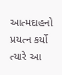આત્મદાહનો પ્રયત્ન કર્યો ત્યારે આ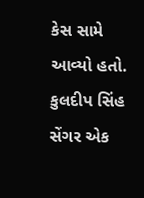કેસ સામે આવ્યો હતો. કુલદીપ સિંહ સેંગર એક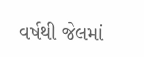વર્ષથી જેલમાં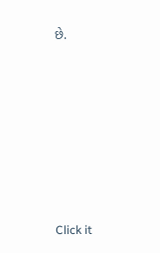છે.












Click it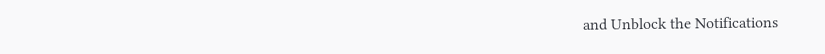and Unblock the Notifications